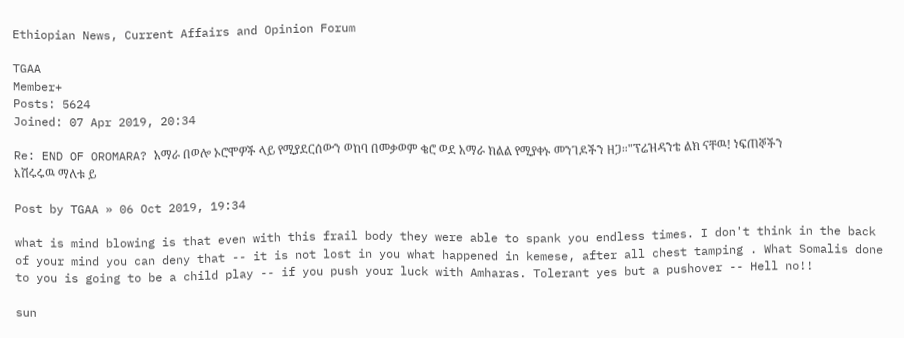Ethiopian News, Current Affairs and Opinion Forum

TGAA
Member+
Posts: 5624
Joined: 07 Apr 2019, 20:34

Re: END OF OROMARA? አማራ በወሎ ኦሮሞዎች ላይ የሚያደርሰውን ወከባ በመቃወም ቄሮ ወደ አማራ ክልል የሚያቀኑ መንገዶችን ዘጋ።"ፕሬዝዳንቴ ልክ ናቸዉ! ነፍጠኞችን እሽሩሩዉ ማለቱ ይ

Post by TGAA » 06 Oct 2019, 19:34

what is mind blowing is that even with this frail body they were able to spank you endless times. I don't think in the back of your mind you can deny that -- it is not lost in you what happened in kemese, after all chest tamping . What Somalis done to you is going to be a child play -- if you push your luck with Amharas. Tolerant yes but a pushover -- Hell no!!

sun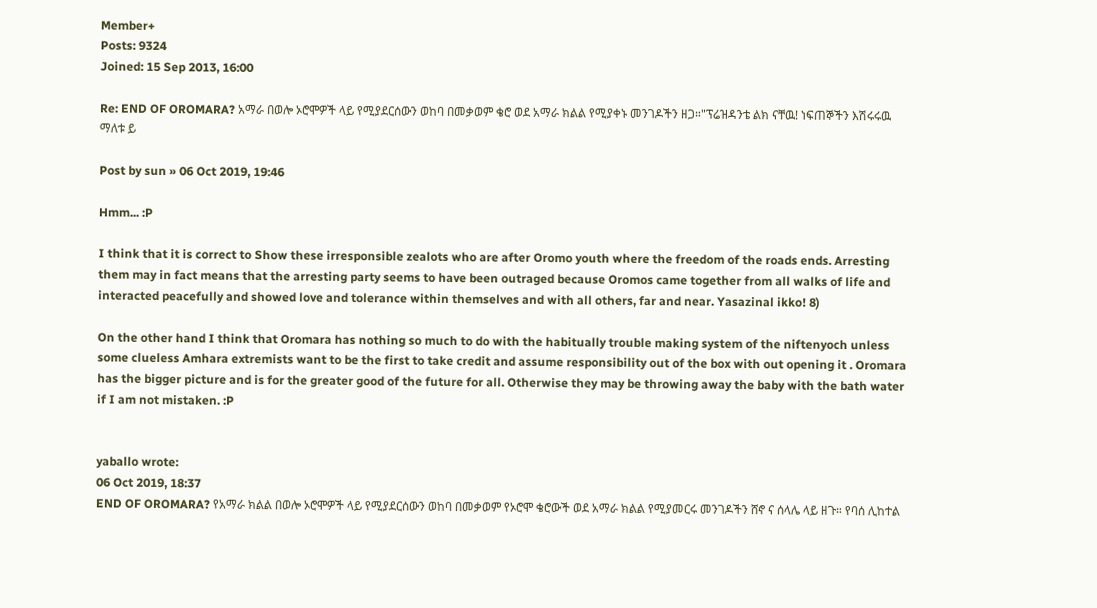Member+
Posts: 9324
Joined: 15 Sep 2013, 16:00

Re: END OF OROMARA? አማራ በወሎ ኦሮሞዎች ላይ የሚያደርሰውን ወከባ በመቃወም ቄሮ ወደ አማራ ክልል የሚያቀኑ መንገዶችን ዘጋ።"ፕሬዝዳንቴ ልክ ናቸዉ! ነፍጠኞችን እሽሩሩዉ ማለቱ ይ

Post by sun » 06 Oct 2019, 19:46

Hmm... :P

I think that it is correct to Show these irresponsible zealots who are after Oromo youth where the freedom of the roads ends. Arresting them may in fact means that the arresting party seems to have been outraged because Oromos came together from all walks of life and interacted peacefully and showed love and tolerance within themselves and with all others, far and near. Yasazinal ikko! 8)

On the other hand I think that Oromara has nothing so much to do with the habitually trouble making system of the niftenyoch unless some clueless Amhara extremists want to be the first to take credit and assume responsibility out of the box with out opening it . Oromara has the bigger picture and is for the greater good of the future for all. Otherwise they may be throwing away the baby with the bath water if I am not mistaken. :P


yaballo wrote:
06 Oct 2019, 18:37
END OF OROMARA? የአማራ ክልል በወሎ ኦሮሞዎች ላይ የሚያደርሰውን ወከባ በመቃወም የኦሮሞ ቄሮውች ወደ አማራ ክልል የሚያመርሩ መንገዶችን ሸኖ ና ሰላሌ ላይ ዘጉ። የባሰ ሊከተል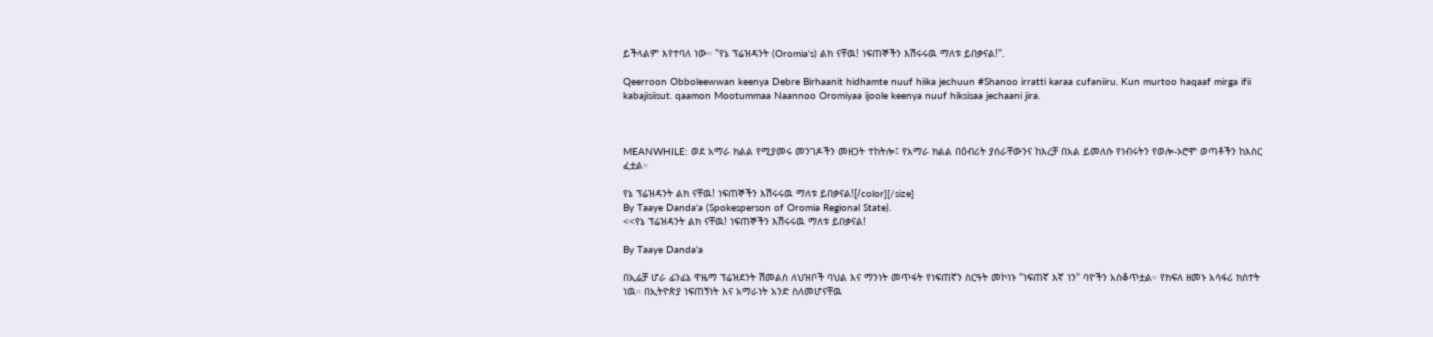ይችላልም እየተባለ ነው። "የኔ ፕሬዝዳንት (Oromia's) ልክ ናቸዉ! ነፍጠኞችን እሽሩሩዉ ማለቱ ይበቃናል!".

Qeerroon Obboleewwan keenya Debre Birhaanit hidhamte nuuf hiika jechuun #Shanoo irratti karaa cufaniiru. Kun murtoo haqaaf mirga ifii kabajisiisut. qaamon Mootummaa Naannoo Oromiyaa ijoole keenya nuuf hiksisaa jechaani jira.



MEANWHILE: ወደ አማራ ክልል የሚያመሩ መንገዶችን መዘጋት ተከትሎ፤ የአማራ ክልል በዕብሪት ያሰራቸውንና ከእረቻ በአል ይመለሱ የነብሩትን የወሎ-ኦሮሞ ወጣቶችን ከእስር ፈቷል።

የኔ ፕሬዝዳንት ልክ ናቸዉ! ነፍጠኞችን እሽሩሩዉ ማለቱ ይበቃናል![/color][/size]
By Taaye Danda'a (Spokesperson of Oromia Regional State).
<<የኔ ፕሬዝዳንት ልክ ናቸዉ! ነፍጠኞችን እሽሩሩዉ ማለቱ ይበቃናል!

By Taaye Danda'a

በኢሬቻ ሆራ ፊንፊኔ ዋዜማ ፕሬዝደንት ሽመልስ ለህዝቦች ባህል እና ማንነት መጥፋት የነፍጠኛን ስርዓት መኮነኑ "ነፍጠኛ እኛ ነን" ባዮችን አስቆጥቷል። የክፍለ ዘመኑ አሳፋሪ ክስተት ነዉ። በኢትዮጵያ ነፍጠኝነት እና አማራነት አንድ ስለመሆናቸዉ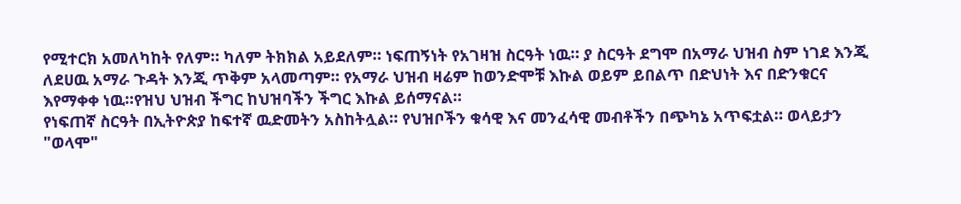የሚተርክ አመለካከት የለም። ካለም ትክክል አይደለም። ነፍጠኝነት የአገዛዝ ስርዓት ነዉ። ያ ስርዓት ደግሞ በአማራ ህዝብ ስም ነገደ እንጂ ለደሀዉ አማራ ጉዳት እንጂ ጥቅም አላመጣም። የአማራ ህዝብ ዛሬም ከወንድሞቹ እኩል ወይም ይበልጥ በድህነት እና በድንቁርና እየማቀቀ ነዉ።የዝህ ህዝብ ችግር ከህዝባችን ችግር እኩል ይሰማናል።
የነፍጠኛ ስርዓት በኢትዮጵያ ከፍተኛ ዉድመትን አስከትሏል። የህዝቦችን ቁሳዊ እና መንፈሳዊ መብቶችን በጭካኔ አጥፍቷል። ወላይታን "ወላሞ"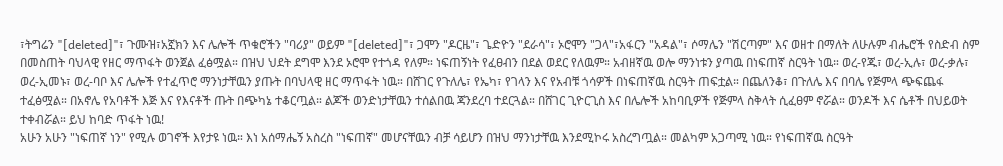፣ትግሬን "[deleted]"፣ ጉሙዝ፣አኟክን እና ሌሎች ጥቁሮችን "ባሪያ" ወይም "[deleted]"፣ ጋሞን "ዶርዜ"፣ ጌድዮን "ደራሳ"፣ ኦሮሞን "ጋላ"፣አፋርን "አዳል"፣ ሶማሌን "ሽርጣም" እና ወዘተ በማለት ለሁሉም ብሔሮች የስድብ ስም በመስጠት ባህላዊ የዘር ማጥፋት ወንጀል ፈፅሟል። በዝህ ህደት ደግሞ እንደ ኦሮሞ የተጎዳ የለም። ነፍጠኝነት የፈፀብን በደል ወደር የለዉም። አብዘኛዉ ወሎ ማንነቱን ያጣዉ በነፍጠኛ ስርዓት ነዉ። ወረ-የጁ፣ ወረ-ኢሉ፣ ወረ-ቃሉ፣ ወረ-ኢመኑ፣ ወረ-ባቦ እና ሌሎች የተፈጥሮ ማንነታቸዉን ያጡት በባህላዊ ዘር ማጥፋት ነዉ። በሸገር የጉለሌ፣ የኤካ፣ የገላን እና የአብቹ ጎሳዎች በነፍጠኛዉ ስርዓት ጠፍቷል። በጨለንቆ፣ በጉለሌ እና በባሌ የጅምላ ጭፍጨፋ ተፈፅሟል። በአኖሌ የአባቶች እጅ እና የእናቶች ጡት በጭካኔ ተቆርጧል። ልጆች ወንድነታቸዉን ተሰልበዉ ጃንደረባ ተደርጓል። በሸገር ጊዮርጊስ እና በሌሎች አከባቢዎች የጅምላ ስቅላት ሲፈፀም ኖሯል። ወንዶች እና ሴቶች በህይወት ተቀብሯል። ይህ ከባድ ጥፋት ነዉ!
አሁን አሁን "ነፍጠኛ ነን" የሚሉ ወገኖች እየታዩ ነዉ። እነ አሰማሔኝ አስረስ "ነፍጠኛ" መሆናቸዉን ብቻ ሳይሆን በዝህ ማንነታቸዉ እንደሚኮሩ አስረግጧል። መልካም አጋጣሚ ነዉ። የነፍጠኛዉ ስርዓት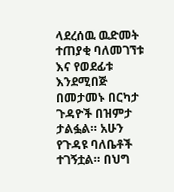ላደረሰዉ ዉድመት ተጠያቂ ባለመገኘቱ እና የወደፊቱ እንደሚበጅ በመታመኑ በርካታ ጉዳዮች በዝምታ ታልፏል። አሁን የጉዳዩ ባለቤቶች ተገኝቷል። በህግ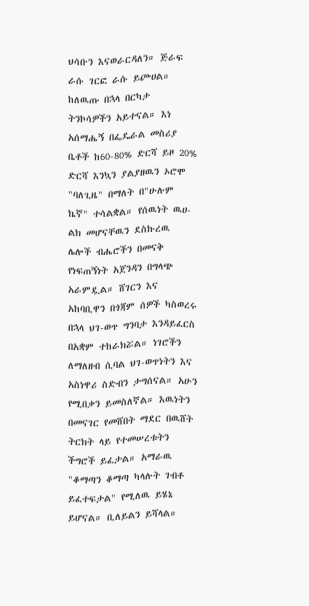ህሳቡን እናወራርዳለን። ጅራፍ ራሱ ገርፎ ራሱ ይጮሀል።
ከለዉጡ በኋላ በርካታ ትንኮሳዎችን አይተናል። እነ አሰማሔኝ በፌዴራል መስሪያ ቤቶች ከ60-80% ድርሻ ይዞ 20% ድርሻ እንኳን ያልያዘዉን ኦሮሞ "ባለጊዜ" በማለት በ"ሁሉም ኬኛ" ተሳልቋል። የሰዉነት ዉሀ-ልክ መሆናቸዉን ደስኩረዉ ሌሎች ብሔሮችን በመናቅ የነፍጠኝነት አጀንዳን በግላጭ አራምዷል። ሸገርን እና አከባቢዋን በጎጃም ሰዎች ካስወረሩ በኋላ ህገ-ወጥ ግንባታ እንዳይፈርስ በአቋም ተከራክሯል። ነገሮችን ለማለዘብ ሲባል ህገ-ወጥነትን እና አስነዋሪ ስድብን ታግሰናል። አሁን የሚበቃን ይመስለኛል። እዉነትን በመናገር የመሸበት ማደር በዉሸት ትርክት ላይ የተመሠረቱትን ችግሮች ይፈታል። አማራዉ "ቆማጣን ቆማጣ ካላሉት ገብቶ ይፈተፍታል" የሚለዉ ይሄኔ ይሆናል። ቢለይልን ይሻላል።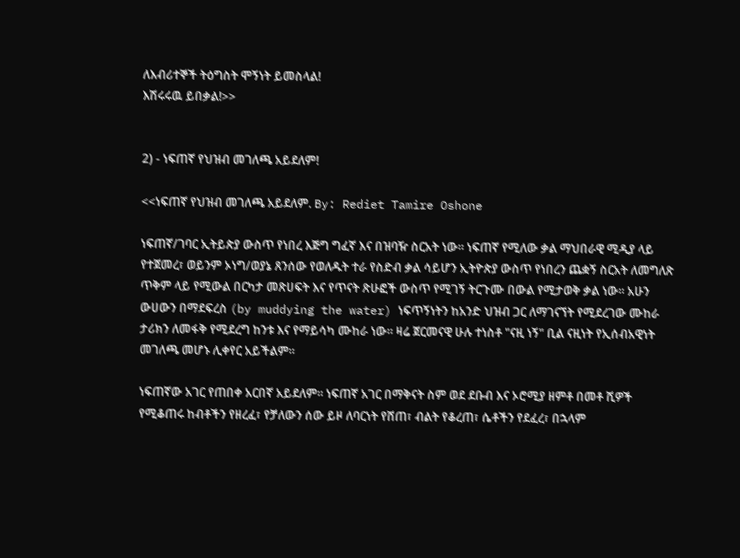ለእብሪተኞች ትዕግስት ሞኝነት ይመስላል!
እሽሩሩዉ ይበቃል!>>


2) - ነፍጠኛ የህዝብ መገለጫ አይደለም!

<<ነፍጠኛ የህዝብ መገለጫ አይደለም. By: Rediet Tamire Oshone

ነፍጠኛ/ገባር ኢትይጵያ ውስጥ የነበረ እጅግ ግፈኛ እና በዝባዥ ስርአት ነው። ነፍጠኛ የሚለው ቃል ማህበራዊ ሚዲያ ላይ የተጀመረ፣ ወይንም ኦነግ/ወያኔ ጸንሰው የወለዱት ተራ የስድብ ቃል ሳይሆን ኢትዮጵያ ውስጥ የነበረን ጨቋኝ ስርአት ለመግለጽ ጥቅም ላይ የሚውል በርካታ መጽሀፍት እና የጥናት ጽሁፎች ውስጥ የሚገኝ ትርጉሙ በውል የሚታወቅ ቃል ነው። አሁን ውሀውን በማደፍረስ (by muddying the water) ነፍጥኝነትን ከአንድ ህዝብ ጋር ለማገናኘት የሚደረገው ሙከራ ታሪክን ለመፋቅ የሚደረግ ከንቱ እና የማይሳካ ሙከራ ነው። ዛሬ ጀርመናዊ ሁሉ ተነስቶ "ናዚ ነኝ" ቢል ናዚነት የኢሰብአዊነት መገለጫ መሆኑ ሊቀየር አይችልም።

ነፍጠኛው አገር የጠበቀ አርበኛ አይደለም። ነፍጠኛ አገር በማቅናት ስም ወደ ደቡብ እና ኦሮሚያ ዘምቶ በመቶ ሺዎች የሚቆጠሩ ከብቶችን የዘረፈ፣ የቻለውን ሰው ይዞ ለባርነት የሸጠ፣ ብልት የቆረጠ፣ ሴቶችን የደፈረ፣ በኋላም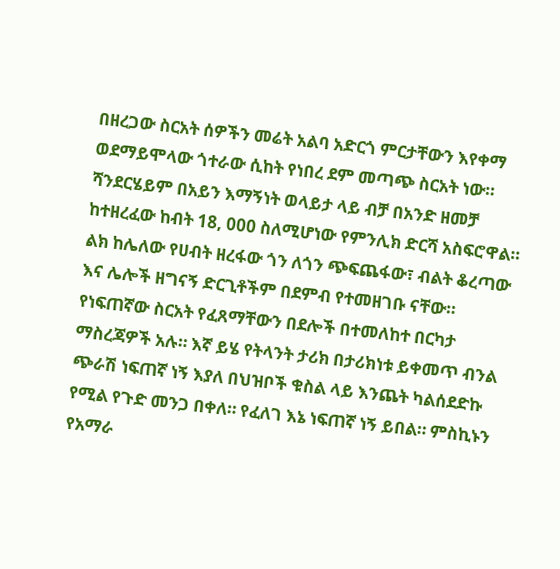በዘረጋው ስርአት ሰዎችን መሬት አልባ አድርጎ ምርታቸውን እየቀማ ወደማይሞላው ጎተራው ሲከት የነበረ ደም መጣጭ ስርአት ነው። ሻንደርሄይም በአይን እማኝነት ወላይታ ላይ ብቻ በአንድ ዘመቻ ከተዘረፈው ከብት 18, 000 ስለሚሆነው የምንሊክ ድርሻ አስፍሮዋል። ልክ ከሌለው የሀብት ዘረፋው ጎን ለጎን ጭፍጨፋው፣ ብልት ቆረጣው እና ሌሎች ዘግናኝ ድርጊቶችም በደምብ የተመዘገቡ ናቸው። የነፍጠኛው ስርአት የፈጸማቸውን በደሎች በተመለከተ በርካታ ማስረጃዎች አሉ። እኛ ይሄ የትላንት ታሪክ በታሪክነቱ ይቀመጥ ብንል ጭራሽ ነፍጠኛ ነኝ እያለ በህዝቦች ቁስል ላይ እንጨት ካልሰደድኩ የሚል የጉድ መንጋ በቀለ። የፈለገ እኔ ነፍጠኛ ነኝ ይበል። ምስኪኑን የአማራ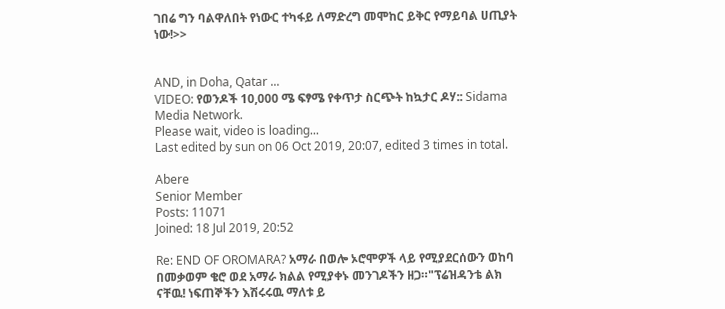ገበሬ ግን ባልዋለበት የነውር ተካፋይ ለማድረግ መሞከር ይቅር የማይባል ሀጢያት ነው!>>


AND, in Doha, Qatar ...
VIDEO: የወንዶች 10,000 ሜ ፍፃሜ የቀጥታ ስርጭት ከኳታር ዶሃ:: Sidama Media Network.
Please wait, video is loading...
Last edited by sun on 06 Oct 2019, 20:07, edited 3 times in total.

Abere
Senior Member
Posts: 11071
Joined: 18 Jul 2019, 20:52

Re: END OF OROMARA? አማራ በወሎ ኦሮሞዎች ላይ የሚያደርሰውን ወከባ በመቃወም ቄሮ ወደ አማራ ክልል የሚያቀኑ መንገዶችን ዘጋ።"ፕሬዝዳንቴ ልክ ናቸዉ! ነፍጠኞችን እሽሩሩዉ ማለቱ ይ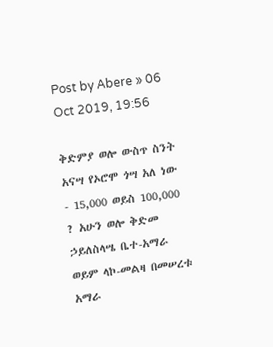Post by Abere » 06 Oct 2019, 19:56

ቅድምያ ወሎ ውስጥ ስንት አናሣ የኦሮሞ ጎሣ አለ ነው - 15,000 ወይስ 100,000 ? አሁን ወሎ ቅድመ ኃይለስላሤ ቤተ-አማራ ወይም ላኮ-መልዛ በመሠረቱ አማራ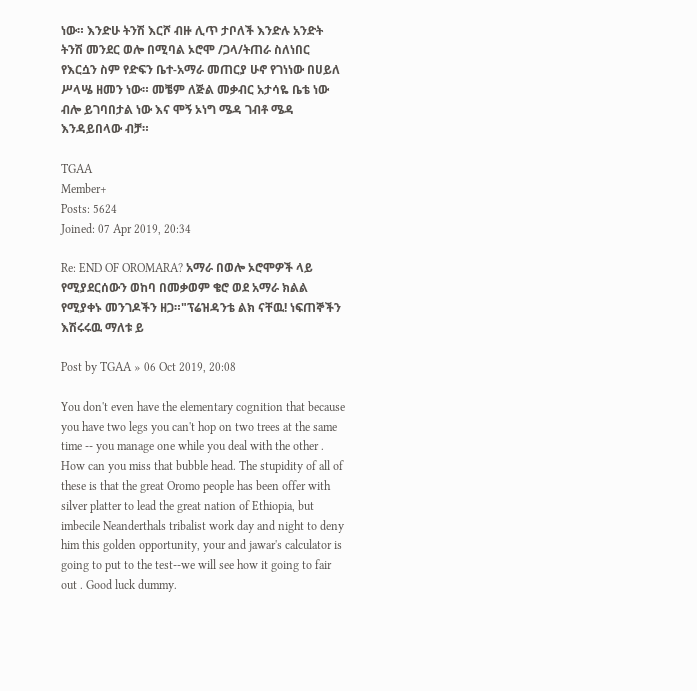ነው። እንድሁ ትንሽ እርሾ ብዙ ሊጥ ታቦለች እንድሉ አንድት ትንሽ መንደር ወሎ በሚባል ኦሮሞ /ጋላ/ትጠራ ስለነበር የእርሷን ስም የድፍን ቤተ-አማራ መጠርያ ሁኖ የገነነው በሀይለ ሥላሤ ዘመን ነው። መቼም ለጅል መቃብር አታሳዬ ቤቴ ነው ብሎ ይገባበታል ነው እና ሞኝ ኦነግ ሜዳ ገብቶ ሜዳ እንዳይበላው ብቻ።

TGAA
Member+
Posts: 5624
Joined: 07 Apr 2019, 20:34

Re: END OF OROMARA? አማራ በወሎ ኦሮሞዎች ላይ የሚያደርሰውን ወከባ በመቃወም ቄሮ ወደ አማራ ክልል የሚያቀኑ መንገዶችን ዘጋ።"ፕሬዝዳንቴ ልክ ናቸዉ! ነፍጠኞችን እሽሩሩዉ ማለቱ ይ

Post by TGAA » 06 Oct 2019, 20:08

You don't even have the elementary cognition that because you have two legs you can't hop on two trees at the same time -- you manage one while you deal with the other . How can you miss that bubble head. The stupidity of all of these is that the great Oromo people has been offer with silver platter to lead the great nation of Ethiopia, but imbecile Neanderthals tribalist work day and night to deny him this golden opportunity, your and jawar's calculator is going to put to the test--we will see how it going to fair out . Good luck dummy.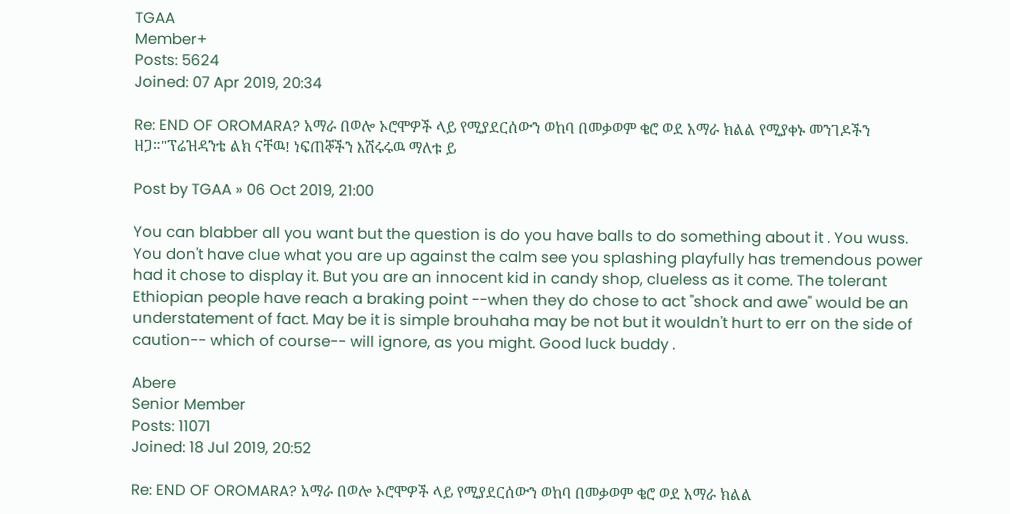TGAA
Member+
Posts: 5624
Joined: 07 Apr 2019, 20:34

Re: END OF OROMARA? አማራ በወሎ ኦሮሞዎች ላይ የሚያደርሰውን ወከባ በመቃወም ቄሮ ወደ አማራ ክልል የሚያቀኑ መንገዶችን ዘጋ።"ፕሬዝዳንቴ ልክ ናቸዉ! ነፍጠኞችን እሽሩሩዉ ማለቱ ይ

Post by TGAA » 06 Oct 2019, 21:00

You can blabber all you want but the question is do you have balls to do something about it . You wuss. You don't have clue what you are up against the calm see you splashing playfully has tremendous power had it chose to display it. But you are an innocent kid in candy shop, clueless as it come. The tolerant Ethiopian people have reach a braking point --when they do chose to act "shock and awe" would be an understatement of fact. May be it is simple brouhaha may be not but it wouldn't hurt to err on the side of caution-- which of course-- will ignore, as you might. Good luck buddy .

Abere
Senior Member
Posts: 11071
Joined: 18 Jul 2019, 20:52

Re: END OF OROMARA? አማራ በወሎ ኦሮሞዎች ላይ የሚያደርሰውን ወከባ በመቃወም ቄሮ ወደ አማራ ክልል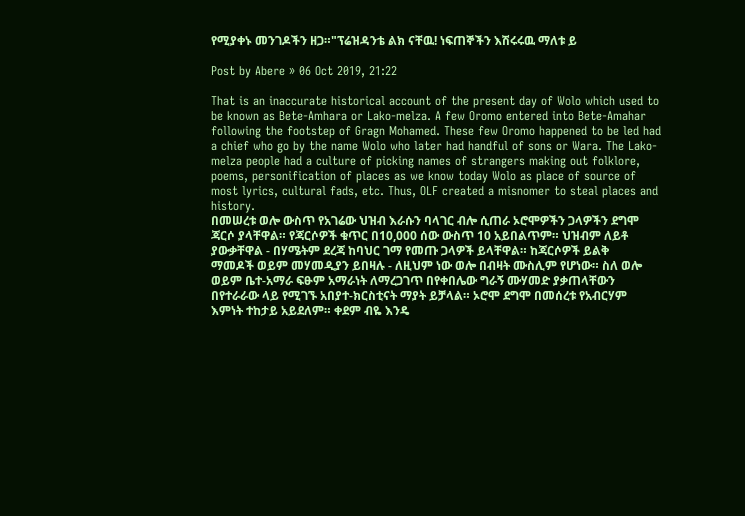የሚያቀኑ መንገዶችን ዘጋ።"ፕሬዝዳንቴ ልክ ናቸዉ! ነፍጠኞችን እሽሩሩዉ ማለቱ ይ

Post by Abere » 06 Oct 2019, 21:22

That is an inaccurate historical account of the present day of Wolo which used to be known as Bete-Amhara or Lako-melza. A few Oromo entered into Bete-Amahar following the footstep of Gragn Mohamed. These few Oromo happened to be led had a chief who go by the name Wolo who later had handful of sons or Wara. The Lako-melza people had a culture of picking names of strangers making out folklore, poems, personification of places as we know today Wolo as place of source of most lyrics, cultural fads, etc. Thus, OLF created a misnomer to steal places and history.
በመሠረቱ ወሎ ውስጥ የአገሬው ህዝብ እራሱን ባላገር ብሎ ሲጠራ ኦሮሞዎችን ጋላዎችን ደግሞ ጃርሶ ያላቸዋል። የጃርሶዎች ቁጥር በ10,000 ሰው ውስጥ 10 አይበልጥም። ህዝብም ለይቶ ያውቃቸዋል - በሃሜትም ደረጃ ከባህር ገማ የመጡ ጋላዎች ይላቸዋል። ከጃርሶዎች ይልቅ ማመዶች ወይም መሃመዲያን ይበዛሉ - ለዚህም ነው ወሎ በብዛት ሙስሊም የሆነው። ስለ ወሎ ወይም ቤተ-አማራ ፍፁም አማራነት ለማረጋገጥ በየቀበሌው ግራኝ ሙሃመድ ያቃጠላቸውን በየተራራው ላይ የሚገኙ አበያተ-ክርስቲናት ማያት ይቻላል። ኦሮሞ ደግሞ በመሰረቱ የአብርሃም እምነት ተከታይ አይደለም። ቀደም ብዬ እንዴ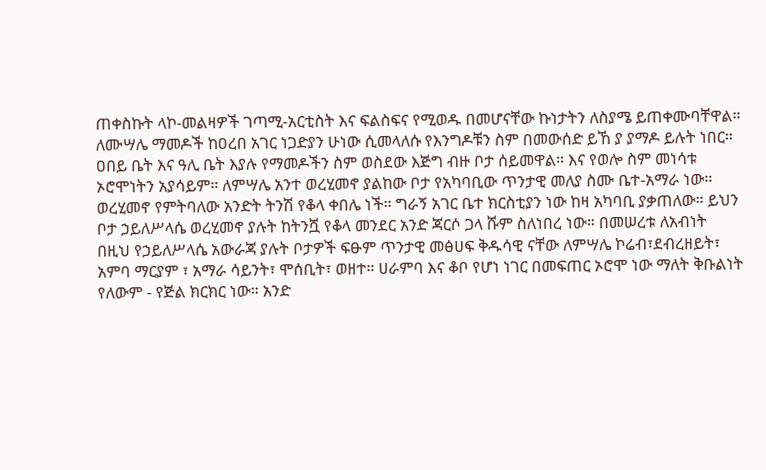ጠቀስኩት ላኮ-መልዛዎች ገጣሚ-አርቲስት እና ፍልስፍና የሚወዱ በመሆናቸው ኩነታትን ለስያሜ ይጠቀሙባቸዋል። ለሙሣሌ ማመዶች ከዐረበ አገር ነጋድያን ሁነው ሲመላለሱ የእንግዶቹን ስም በመውሰድ ይኸ ያ ያማዶ ይሉት ነበር። ዐበይ ቤት እና ዓሊ ቤት እያሉ የማመዶችን ስም ወስደው እጅግ ብዙ ቦታ ሰይመዋል። እና የወሎ ስም መነሳቱ ኦሮሞነትን አያሳይም። ለምሣሌ አንተ ወረሂመኖ ያልከው ቦታ የአካባቢው ጥንታዊ መለያ ስሙ ቤተ-አማራ ነው። ወረሂመኖ የምትባለው አንድት ትንሽ የቆላ ቀበሌ ነች። ግራኝ አገር ቤተ ክርስቲያን ነው ከዛ አካባቢ ያቃጠለው። ይህን ቦታ ኃይለሥላሴ ወረሂመኖ ያሉት ከትንሿ የቆላ መንደር አንድ ጃርሶ ጋላ ሹም ስለነበረ ነው። በመሠረቱ ለአብነት በዚህ የኃይለሥላሴ አውራጃ ያሉት ቦታዎች ፍፁም ጥንታዊ መፅሀፍ ቅዱሳዊ ናቸው ለምሣሌ ኮሬብ፣ደብረዘይት፣ አምባ ማርያም ፣ አማራ ሳይንት፣ ሞሰቢት፣ ወዘተ። ሀራምባ እና ቆቦ የሆነ ነገር በመፍጠር ኦሮሞ ነው ማለት ቅቡልነት የለውም - የጅል ክርክር ነው። አንድ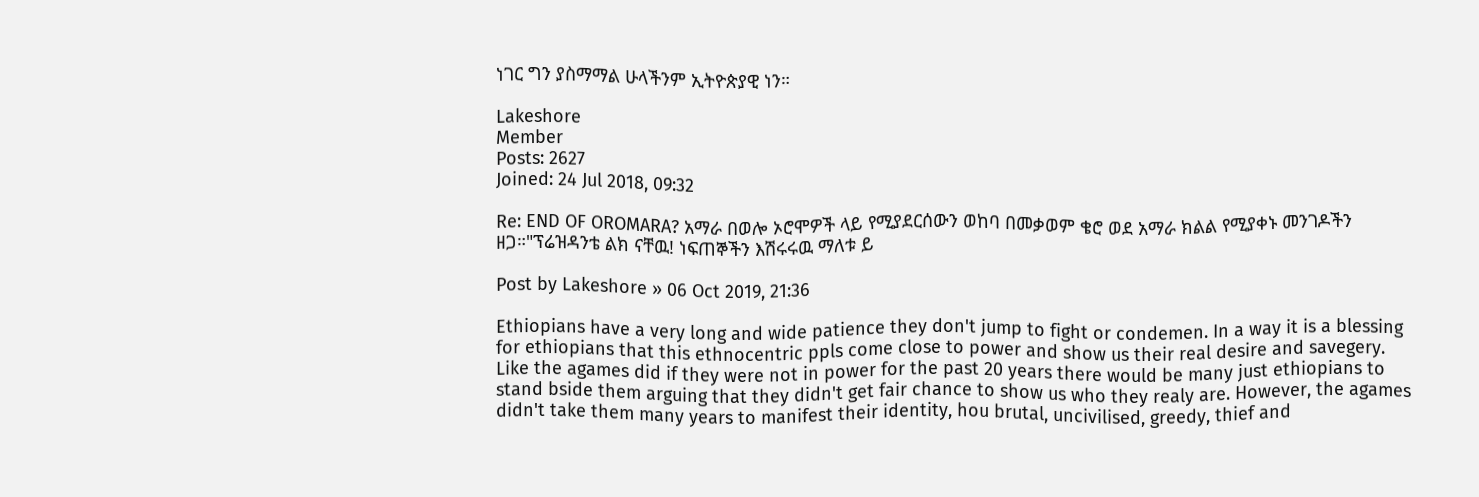ነገር ግን ያስማማል ሁላችንም ኢትዮጵያዊ ነን።

Lakeshore
Member
Posts: 2627
Joined: 24 Jul 2018, 09:32

Re: END OF OROMARA? አማራ በወሎ ኦሮሞዎች ላይ የሚያደርሰውን ወከባ በመቃወም ቄሮ ወደ አማራ ክልል የሚያቀኑ መንገዶችን ዘጋ።"ፕሬዝዳንቴ ልክ ናቸዉ! ነፍጠኞችን እሽሩሩዉ ማለቱ ይ

Post by Lakeshore » 06 Oct 2019, 21:36

Ethiopians have a very long and wide patience they don't jump to fight or condemen. In a way it is a blessing for ethiopians that this ethnocentric ppls come close to power and show us their real desire and savegery. Like the agames did if they were not in power for the past 20 years there would be many just ethiopians to stand bside them arguing that they didn't get fair chance to show us who they realy are. However, the agames didn't take them many years to manifest their identity, hou brutal, uncivilised, greedy, thief and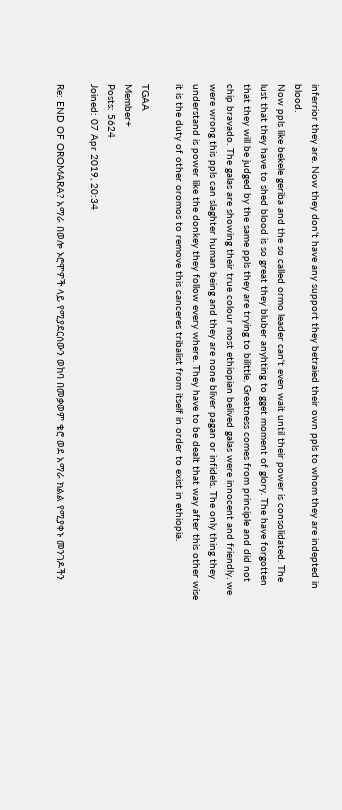inferrior they are. Now they don't have any support they betraied their own ppls to whom they are indepted in blood.
Now ppls like bekele geriba and the so called ormo leader can't even wait until their power is consolidated. The lust that they have to shed blood is so great they bluber anyhting to gget moment of glory. The have forgotten that they will be judged by the same ppls they are trying to bilittle. Greatness comes from principle and did not chip bravado. The galas are showing their true colour most ethiopian belived galas were innocent and friendly. we were wrong this ppls can slaghter human being and they are none bliver pagan or infidels. The only thing they understand is power like the donkey they follow every where. They have to be dealt that way after this other wise it is the duty of other oromos to remove this canceres tribalist from itself in order to exist in ethiopia.

TGAA
Member+
Posts: 5624
Joined: 07 Apr 2019, 20:34

Re: END OF OROMARA? አማራ በወሎ ኦሮሞዎች ላይ የሚያደርሰውን ወከባ በመቃወም ቄሮ ወደ አማራ ክልል የሚያቀኑ መንገዶችን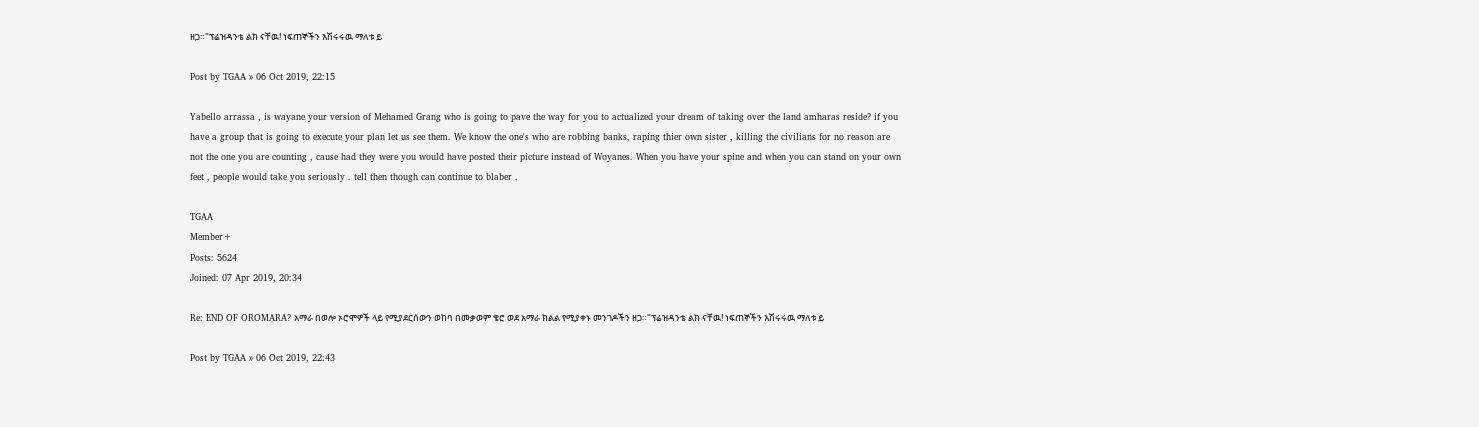ዘጋ።"ፕሬዝዳንቴ ልክ ናቸዉ! ነፍጠኞችን እሽሩሩዉ ማለቱ ይ

Post by TGAA » 06 Oct 2019, 22:15

Yabello arrassa , is wayane your version of Mehamed Grang who is going to pave the way for you to actualized your dream of taking over the land amharas reside? if you have a group that is going to execute your plan let us see them. We know the one's who are robbing banks, raping thier own sister , killing the civilians for no reason are not the one you are counting , cause had they were you would have posted their picture instead of Woyanes. When you have your spine and when you can stand on your own feet , people would take you seriously . tell then though can continue to blaber .

TGAA
Member+
Posts: 5624
Joined: 07 Apr 2019, 20:34

Re: END OF OROMARA? አማራ በወሎ ኦሮሞዎች ላይ የሚያደርሰውን ወከባ በመቃወም ቄሮ ወደ አማራ ክልል የሚያቀኑ መንገዶችን ዘጋ።"ፕሬዝዳንቴ ልክ ናቸዉ! ነፍጠኞችን እሽሩሩዉ ማለቱ ይ

Post by TGAA » 06 Oct 2019, 22:43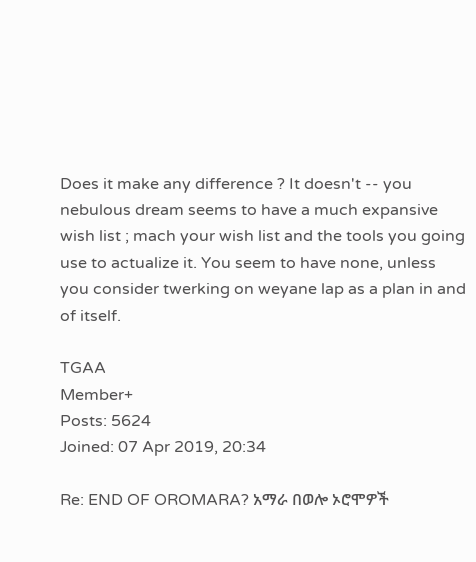Does it make any difference ? It doesn't -- you nebulous dream seems to have a much expansive wish list ; mach your wish list and the tools you going use to actualize it. You seem to have none, unless you consider twerking on weyane lap as a plan in and of itself.

TGAA
Member+
Posts: 5624
Joined: 07 Apr 2019, 20:34

Re: END OF OROMARA? አማራ በወሎ ኦሮሞዎች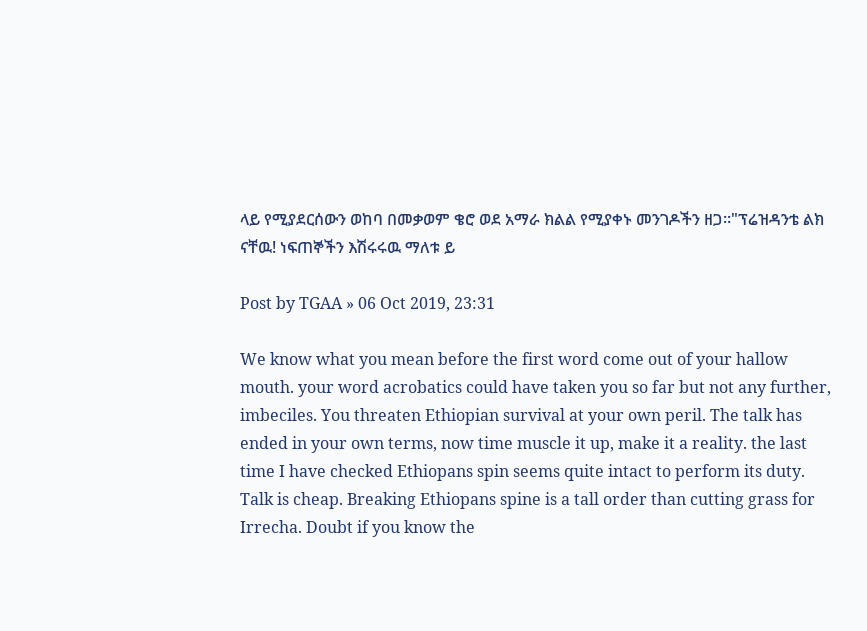ላይ የሚያደርሰውን ወከባ በመቃወም ቄሮ ወደ አማራ ክልል የሚያቀኑ መንገዶችን ዘጋ።"ፕሬዝዳንቴ ልክ ናቸዉ! ነፍጠኞችን እሽሩሩዉ ማለቱ ይ

Post by TGAA » 06 Oct 2019, 23:31

We know what you mean before the first word come out of your hallow mouth. your word acrobatics could have taken you so far but not any further, imbeciles. You threaten Ethiopian survival at your own peril. The talk has ended in your own terms, now time muscle it up, make it a reality. the last time I have checked Ethiopans spin seems quite intact to perform its duty. Talk is cheap. Breaking Ethiopans spine is a tall order than cutting grass for Irrecha. Doubt if you know the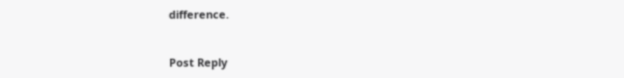difference.


Post Reply